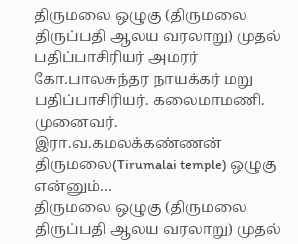திருமலை ஒழுகு (திருமலை திருப்பதி ஆலய வரலாறு) முதல் பதிப்பாசிரியர் அமரர் கோ.பாலசுந்தர நாயக்கர் மறு பதிப்பாசிரியர். கலைமாமணி. முனைவர். இரா.வ.கமலக்கண்ணன் திருமலை(Tirumalai temple) ஒழுகு என்னும்…
திருமலை ஒழுகு (திருமலை திருப்பதி ஆலய வரலாறு) முதல்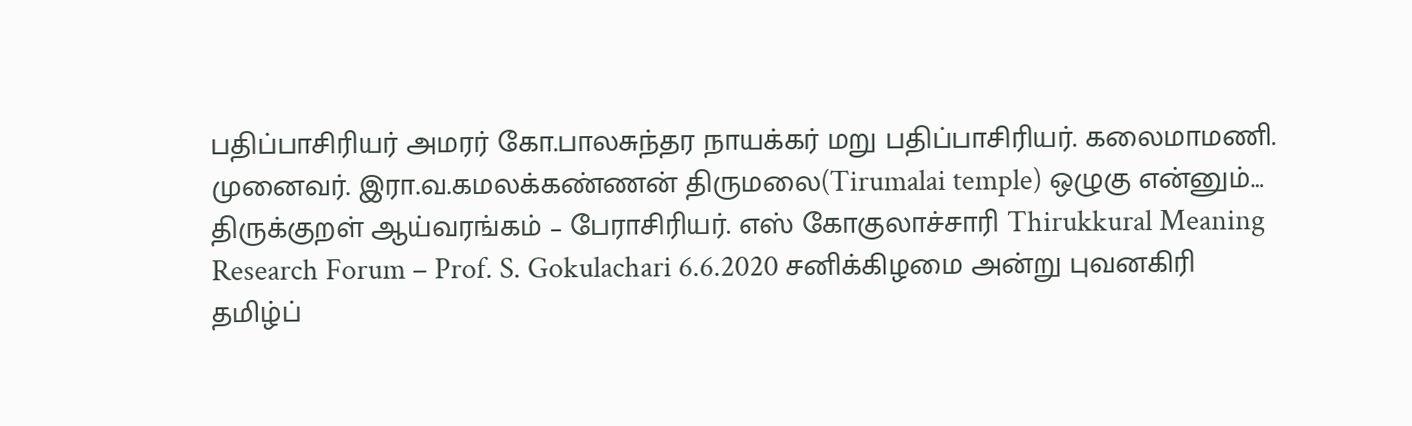பதிப்பாசிரியர் அமரர் கோ.பாலசுந்தர நாயக்கர் மறு பதிப்பாசிரியர். கலைமாமணி. முனைவர். இரா.வ.கமலக்கண்ணன் திருமலை(Tirumalai temple) ஒழுகு என்னும்…
திருக்குறள் ஆய்வரங்கம் – பேராசிரியர். எஸ் கோகுலாச்சாரி Thirukkural Meaning Research Forum – Prof. S. Gokulachari 6.6.2020 சனிக்கிழமை அன்று புவனகிரி தமிழ்ப்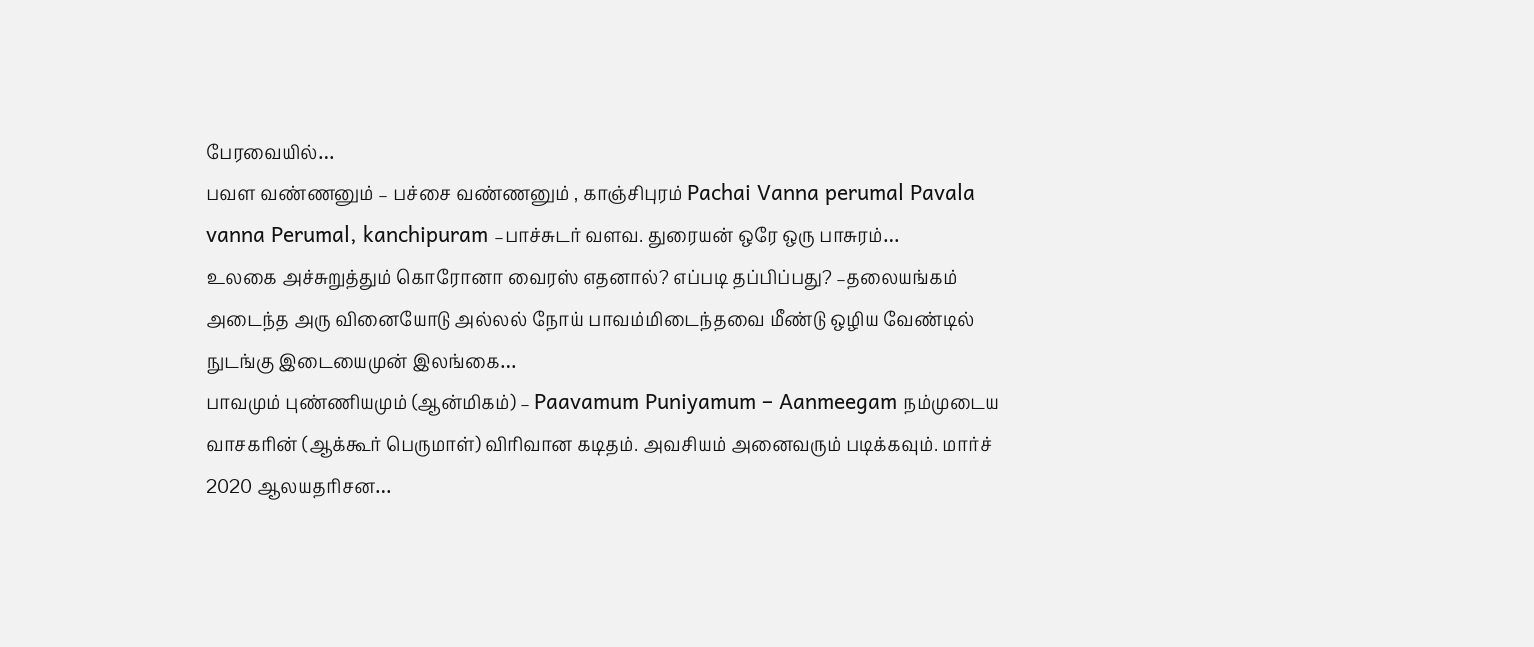பேரவையில்…
பவள வண்ணனும் – பச்சை வண்ணனும் , காஞ்சிபுரம் Pachai Vanna perumal Pavala vanna Perumal, kanchipuram –பாச்சுடர் வளவ. துரையன் ஒரே ஒரு பாசுரம்…
உலகை அச்சுறுத்தும் கொரோனா வைரஸ் எதனால்? எப்படி தப்பிப்பது? –தலையங்கம் அடைந்த அரு வினையோடு அல்லல் நோய் பாவம்மிடைந்தவை மீண்டு ஒழிய வேண்டில் நுடங்கு இடையைமுன் இலங்கை…
பாவமும் புண்ணியமும் (ஆன்மிகம்) – Paavamum Puniyamum – Aanmeegam நம்முடைய வாசகரின் (ஆக்கூர் பெருமாள்) விரிவான கடிதம். அவசியம் அனைவரும் படிக்கவும். மார்ச் 2020 ஆலயதரிசன…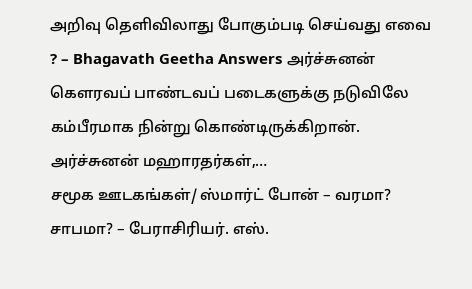அறிவு தெளிவிலாது போகும்படி செய்வது எவை ? – Bhagavath Geetha Answers அர்ச்சுனன் கௌரவப் பாண்டவப் படைகளுக்கு நடுவிலே கம்பீரமாக நின்று கொண்டிருக்கிறான். அர்ச்சுனன் மஹாரதர்கள்,…
சமூக ஊடகங்கள்/ ஸ்மார்ட் போன் – வரமா? சாபமா? – பேராசிரியர். எஸ்.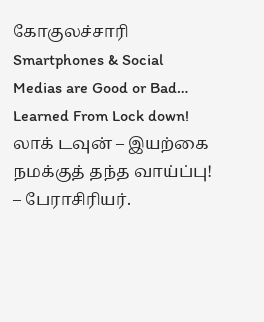கோகுலச்சாரி Smartphones & Social Medias are Good or Bad…
Learned From Lock down! லாக் டவுன் – இயற்கை நமக்குத் தந்த வாய்ப்பு! – பேராசிரியர்.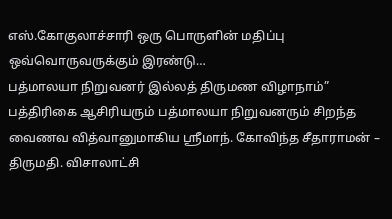எஸ்.கோகுலாச்சாரி ஒரு பொருளின் மதிப்பு ஒவ்வொருவருக்கும் இரண்டு…
பத்மாலயா நிறுவனர் இல்லத் திருமண விழாநாம்” பத்திரிகை ஆசிரியரும் பத்மாலயா நிறுவனரும் சிறந்த வைணவ வித்வானுமாகிய ஸ்ரீமாந். கோவிந்த சீதாராமன் – திருமதி. விசாலாட்சி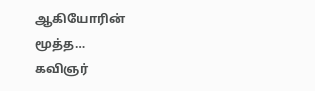ஆகியோரின் மூத்த…
கவிஞர்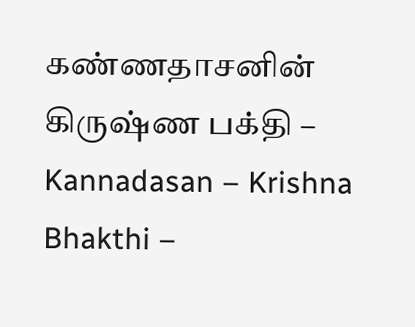கண்ணதாசனின் கிருஷ்ண பக்தி – Kannadasan – Krishna Bhakthi –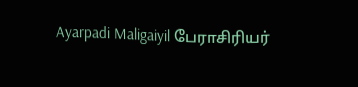Ayarpadi Maligaiyil பேராசிரியர்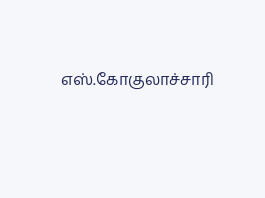எஸ்.கோகுலாச்சாரி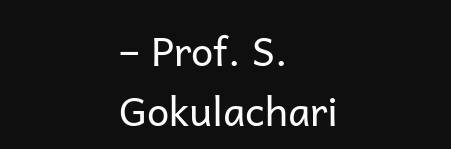– Prof. S. Gokulachari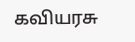கவியரசு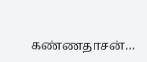கண்ணதாசன்…